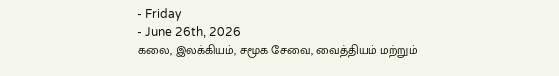- Friday
- June 26th, 2026
கலை, இலக்கியம், சமூக சேவை, வைத்தியம் மற்றும்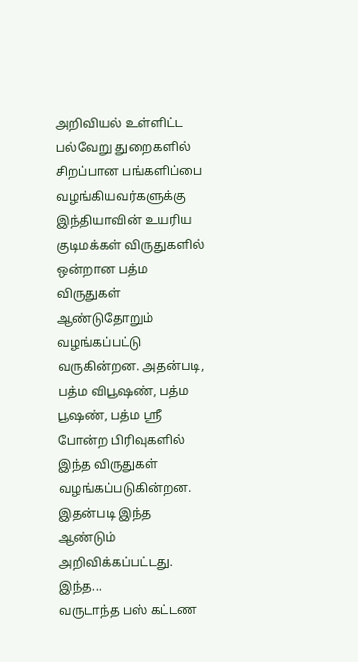அறிவியல் உள்ளிட்ட பல்வேறு துறைகளில் சிறப்பான பங்களிப்பை வழங்கியவர்களுக்கு இந்தியாவின் உயரிய குடிமக்கள் விருதுகளில் ஒன்றான பத்ம விருதுகள் ஆண்டுதோறும் வழங்கப்பட்டு வருகின்றன. அதன்படி, பத்ம விபூஷண், பத்ம பூஷண், பத்ம ஸ்ரீ போன்ற பிரிவுகளில் இந்த விருதுகள் வழங்கப்படுகின்றன. இதன்படி இந்த ஆண்டும் அறிவிக்கப்பட்டது. இந்த...
வருடாந்த பஸ் கட்டண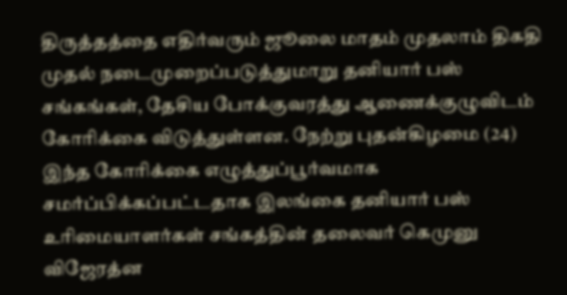திருத்தத்தை எதிர்வரும் ஜூலை மாதம் முதலாம் திகதி முதல் நடைமுறைப்படுத்துமாறு தனியார் பஸ் சங்கங்கள், தேசிய போக்குவரத்து ஆணைக்குழுவிடம் கோரிக்கை விடுத்துள்ளன. நேற்று புதன்கிழமை (24) இந்த கோரிக்கை எழுத்துப்பூர்வமாக சமர்ப்பிக்கப்பட்டதாக இலங்கை தனியார் பஸ் உரிமையாளர்கள் சங்கத்தின் தலைவர் கெமுனு விஜேரத்ன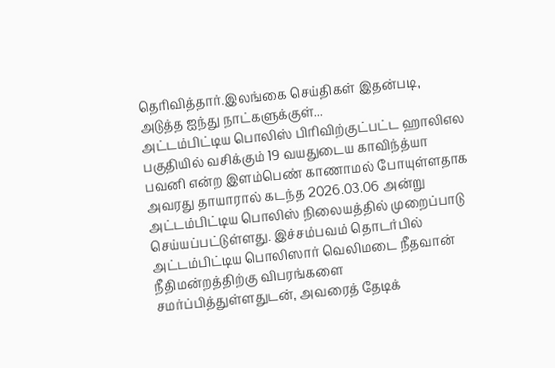தெரிவித்தார்.இலங்கை செய்திகள் இதன்படி, அடுத்த ஐந்து நாட்களுக்குள்...
அட்டம்பிட்டிய பொலிஸ் பிரிவிற்குட்பட்ட ஹாலிஎல பகுதியில் வசிக்கும் 19 வயதுடைய காவிந்த்யா பவனி என்ற இளம்பெண் காணாமல் போயுள்ளதாக அவரது தாயாரால் கடந்த 2026.03.06 அன்று அட்டம்பிட்டிய பொலிஸ் நிலையத்தில் முறைப்பாடு செய்யப்பட்டுள்ளது. இச்சம்பவம் தொடர்பில் அட்டம்பிட்டிய பொலிஸார் வெலிமடை நீதவான் நீதிமன்றத்திற்கு விபரங்களை சமர்ப்பித்துள்ளதுடன், அவரைத் தேடிக்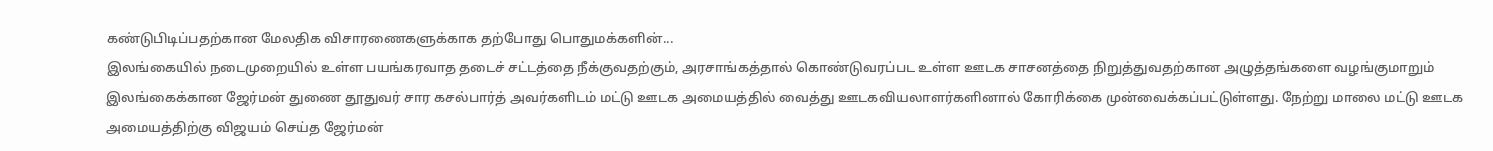கண்டுபிடிப்பதற்கான மேலதிக விசாரணைகளுக்காக தற்போது பொதுமக்களின்...
இலங்கையில் நடைமுறையில் உள்ள பயங்கரவாத தடைச் சட்டத்தை நீக்குவதற்கும், அரசாங்கத்தால் கொண்டுவரப்பட உள்ள ஊடக சாசனத்தை நிறுத்துவதற்கான அழுத்தங்களை வழங்குமாறும் இலங்கைக்கான ஜேர்மன் துணை தூதுவர் சார கசல்பார்த் அவர்களிடம் மட்டு ஊடக அமையத்தில் வைத்து ஊடகவியலாளர்களினால் கோரிக்கை முன்வைக்கப்பட்டுள்ளது. நேற்று மாலை மட்டு ஊடக அமையத்திற்கு விஜயம் செய்த ஜேர்மன்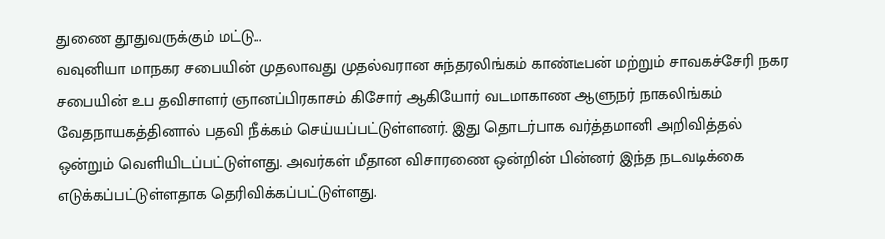துணை தூதுவருக்கும் மட்டு...
வவுனியா மாநகர சபையின் முதலாவது முதல்வரான சுந்தரலிங்கம் காண்டீபன் மற்றும் சாவகச்சேரி நகர சபையின் உப தவிசாளர் ஞானப்பிரகாசம் கிசோர் ஆகியோர் வடமாகாண ஆளுநர் நாகலிங்கம் வேதநாயகத்தினால் பதவி நீக்கம் செய்யப்பட்டுள்ளனர். இது தொடர்பாக வர்த்தமானி அறிவித்தல் ஒன்றும் வெளியிடப்பட்டுள்ளது. அவர்கள் மீதான விசாரணை ஒன்றின் பின்னர் இந்த நடவடிக்கை எடுக்கப்பட்டுள்ளதாக தெரிவிக்கப்பட்டுள்ளது.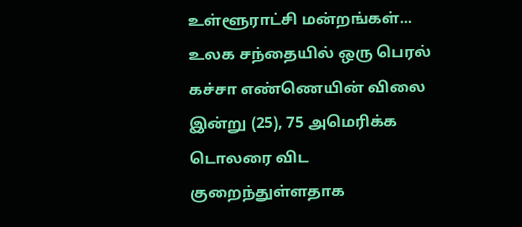உள்ளூராட்சி மன்றங்கள்...
உலக சந்தையில் ஒரு பெரல் கச்சா எண்ணெயின் விலை இன்று (25), 75 அமெரிக்க டொலரை விட குறைந்துள்ளதாக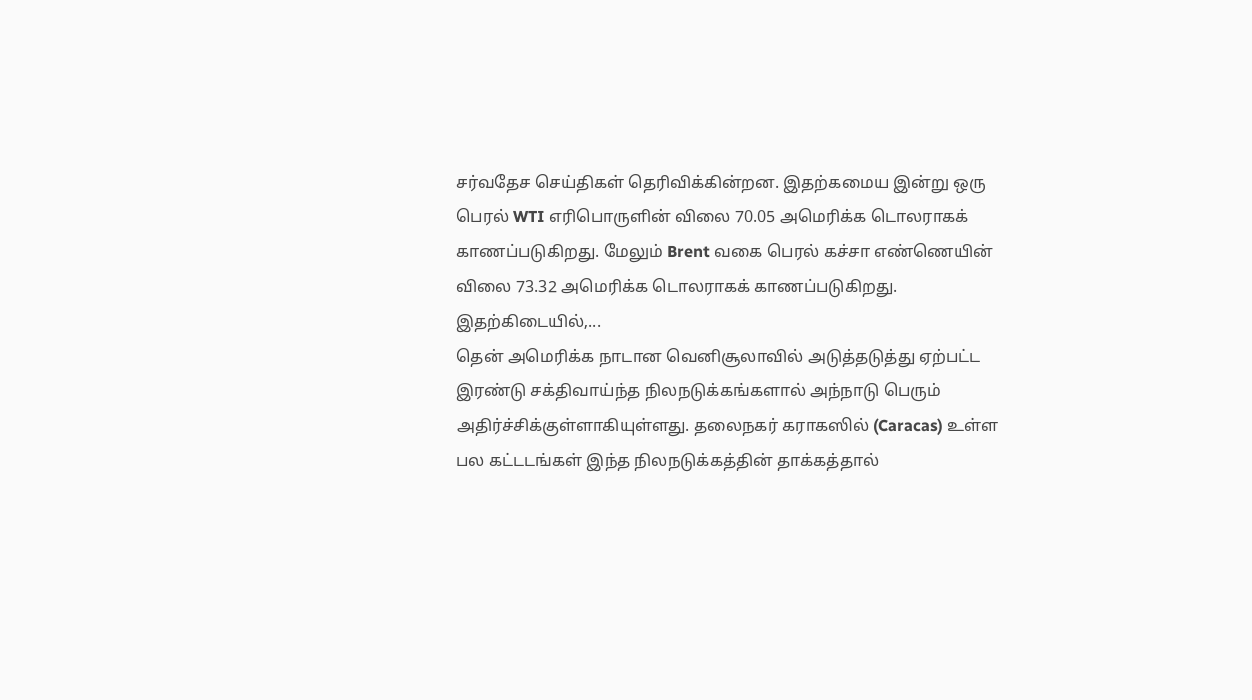சர்வதேச செய்திகள் தெரிவிக்கின்றன. இதற்கமைய இன்று ஒரு பெரல் WTI எரிபொருளின் விலை 70.05 அமெரிக்க டொலராகக் காணப்படுகிறது. மேலும் Brent வகை பெரல் கச்சா எண்ணெயின் விலை 73.32 அமெரிக்க டொலராகக் காணப்படுகிறது. இதற்கிடையில்,...
தென் அமெரிக்க நாடான வெனிசூலாவில் அடுத்தடுத்து ஏற்பட்ட இரண்டு சக்திவாய்ந்த நிலநடுக்கங்களால் அந்நாடு பெரும் அதிர்ச்சிக்குள்ளாகியுள்ளது. தலைநகர் கராகஸில் (Caracas) உள்ள பல கட்டடங்கள் இந்த நிலநடுக்கத்தின் தாக்கத்தால்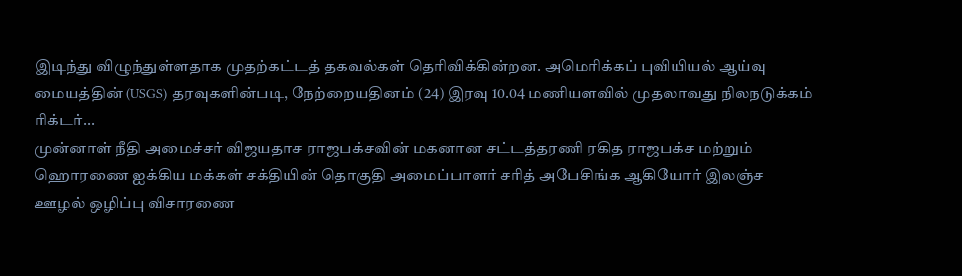இடிந்து விழுந்துள்ளதாக முதற்கட்டத் தகவல்கள் தெரிவிக்கின்றன. அமெரிக்கப் புவியியல் ஆய்வு மையத்தின் (USGS) தரவுகளின்படி, நேற்றையதினம் (24) இரவு 10.04 மணியளவில் முதலாவது நிலநடுக்கம் ரிக்டர்...
முன்னாள் நீதி அமைச்சர் விஜயதாச ராஜபக்சவின் மகனான சட்டத்தரணி ரகித ராஜபக்ச மற்றும் ஹொரணை ஐக்கிய மக்கள் சக்தியின் தொகுதி அமைப்பாளர் சரித் அபேசிங்க ஆகியோர் இலஞ்ச ஊழல் ஒழிப்பு விசாரணை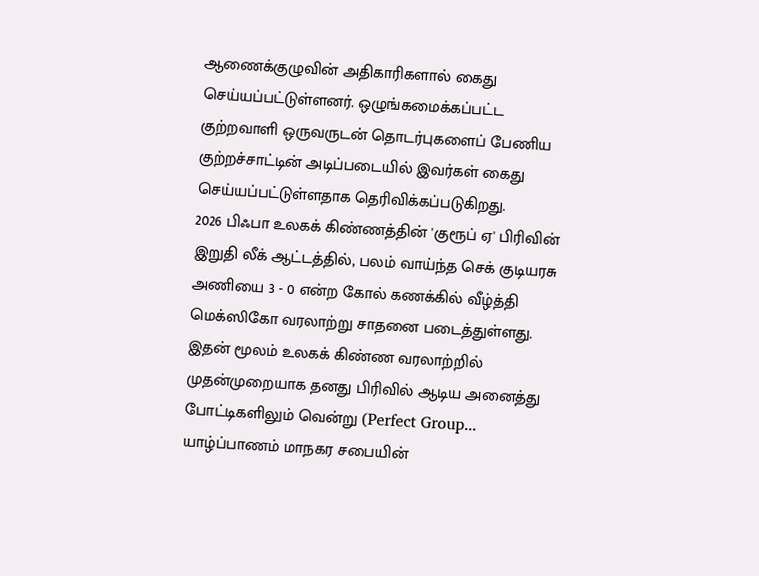ஆணைக்குழுவின் அதிகாரிகளால் கைது செய்யப்பட்டுள்ளனர். ஒழுங்கமைக்கப்பட்ட குற்றவாளி ஒருவருடன் தொடர்புகளைப் பேணிய குற்றச்சாட்டின் அடிப்படையில் இவர்கள் கைது செய்யப்பட்டுள்ளதாக தெரிவிக்கப்படுகிறது.
2026 பிஃபா உலகக் கிண்ணத்தின் 'குரூப் ஏ' பிரிவின் இறுதி லீக் ஆட்டத்தில், பலம் வாய்ந்த செக் குடியரசு அணியை 3 - 0 என்ற கோல் கணக்கில் வீழ்த்தி மெக்ஸிகோ வரலாற்று சாதனை படைத்துள்ளது. இதன் மூலம் உலகக் கிண்ண வரலாற்றில் முதன்முறையாக தனது பிரிவில் ஆடிய அனைத்து போட்டிகளிலும் வென்று (Perfect Group...
யாழ்ப்பாணம் மாநகர சபையின்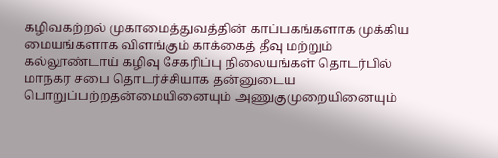கழிவகற்றல் முகாமைத்துவத்தின் காப்பகங்களாக முக்கிய மையங்களாக விளங்கும் காக்கைத் தீவு மற்றும் கல்லூண்டாய் கழிவு சேகரிப்பு நிலையங்கள் தொடர்பில் மாநகர சபை தொடர்ச்சியாக தன்னுடைய பொறுப்பற்றதன்மையினையும் அணுகுமுறையினையும்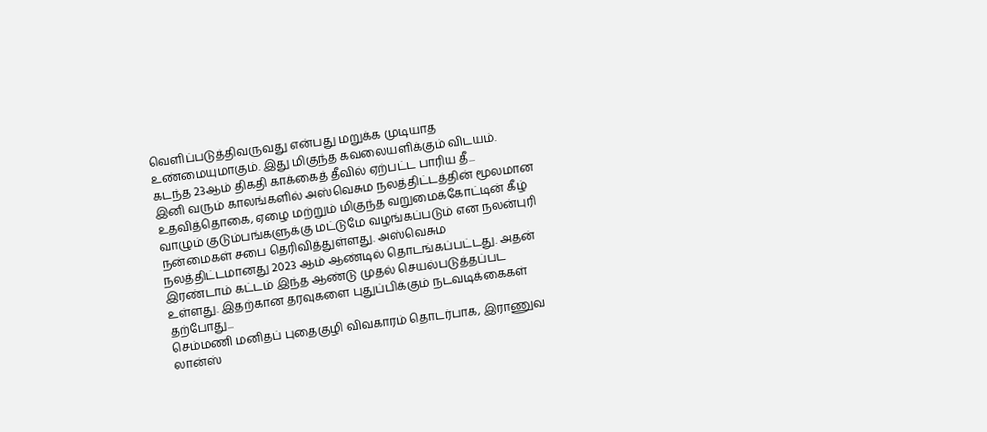வெளிப்படுத்திவருவது என்பது மறுக்க முடியாத உண்மையுமாகும். இது மிகுந்த கவலையளிக்கும் விடயம். கடந்த 23ஆம் திகதி காக்கைத் தீவில் ஏற்பட்ட பாரிய தீ...
இனி வரும் காலங்களில் அஸ்வெசும நலத்திட்டத்தின் மூலமான உதவித்தொகை, ஏழை மற்றும் மிகுந்த வறுமைக்கோட்டின் கீழ் வாழும் குடும்பங்களுக்கு மட்டுமே வழங்கப்படும் என நலன்புரி நன்மைகள் சபை தெரிவித்துள்ளது. அஸ்வெசும நலத்திட்டமானது 2023 ஆம் ஆண்டில் தொடங்கப்பட்டது. அதன் இரண்டாம் கட்டம் இந்த ஆண்டு முதல் செயல்படுத்தப்பட உள்ளது. இதற்கான தரவுகளை புதுப்பிக்கும் நடவடிக்கைகள் தற்போது...
செம்மணி மனிதப் புதைகுழி விவகாரம் தொடர்பாக, இராணுவ லான்ஸ்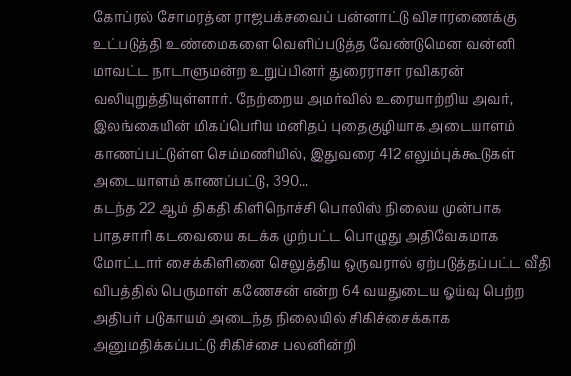கோப்ரல் சோமரத்ன ராஜபக்சவைப் பன்னாட்டு விசாரணைக்கு உட்படுத்தி உண்மைகளை வெளிப்படுத்த வேண்டுமென வன்னி மாவட்ட நாடாளுமன்ற உறுப்பினர் துரைராசா ரவிகரன் வலியுறுத்தியுள்ளார். நேற்றைய அமர்வில் உரையாற்றிய அவர், இலங்கையின் மிகப்பெரிய மனிதப் புதைகுழியாக அடையாளம் காணப்பட்டுள்ள செம்மணியில், இதுவரை 412 எலும்புக்கூடுகள் அடையாளம் காணப்பட்டு, 390...
கடந்த 22 ஆம் திகதி கிளிநொச்சி பொலிஸ் நிலைய முன்பாக பாதசாரி கடவையை கடக்க முற்பட்ட பொழுது அதிவேகமாக மோட்டார் சைக்கிளினை செலுத்திய ஒருவரால் ஏற்படுத்தப்பட்ட வீதி விபத்தில் பெருமாள் கணேசன் என்ற 64 வயதுடைய ஓய்வு பெற்ற அதிபர் படுகாயம் அடைந்த நிலையில் சிகிச்சைக்காக அனுமதிக்கப்பட்டு சிகிச்சை பலனின்றி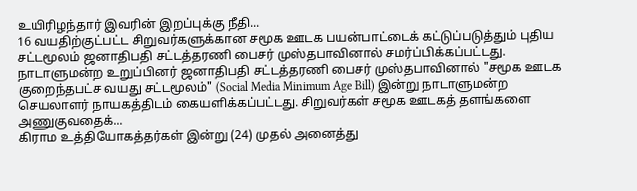உயிரிழந்தார் இவரின் இறப்புக்கு நீதி...
16 வயதிற்குட்பட்ட சிறுவர்களுக்கான சமூக ஊடக பயன்பாட்டைக் கட்டுப்படுத்தும் புதிய சட்டமூலம் ஜனாதிபதி சட்டத்தரணி பைசர் முஸ்தபாவினால் சமர்ப்பிக்கப்பட்டது. நாடாளுமன்ற உறுப்பினர் ஜனாதிபதி சட்டத்தரணி பைசர் முஸ்தபாவினால் "சமூக ஊடக குறைந்தபட்ச வயது சட்டமூலம்" (Social Media Minimum Age Bill) இன்று நாடாளுமன்ற செயலாளர் நாயகத்திடம் கையளிக்கப்பட்டது. சிறுவர்கள் சமூக ஊடகத் தளங்களை அணுகுவதைக்...
கிராம உத்தியோகத்தர்கள் இன்று (24) முதல் அனைத்து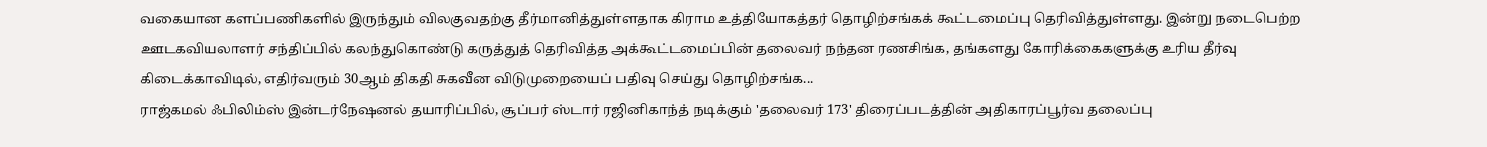வகையான களப்பணிகளில் இருந்தும் விலகுவதற்கு தீர்மானித்துள்ளதாக கிராம உத்தியோகத்தர் தொழிற்சங்கக் கூட்டமைப்பு தெரிவித்துள்ளது. இன்று நடைபெற்ற ஊடகவியலாளர் சந்திப்பில் கலந்துகொண்டு கருத்துத் தெரிவித்த அக்கூட்டமைப்பின் தலைவர் நந்தன ரணசிங்க, தங்களது கோரிக்கைகளுக்கு உரிய தீர்வு கிடைக்காவிடில், எதிர்வரும் 30ஆம் திகதி சுகவீன விடுமுறையைப் பதிவு செய்து தொழிற்சங்க...
ராஜ்கமல் ஃபிலிம்ஸ் இன்டர்நேஷனல் தயாரிப்பில், சூப்பர் ஸ்டார் ரஜினிகாந்த் நடிக்கும் 'தலைவர் 173' திரைப்படத்தின் அதிகாரப்பூர்வ தலைப்பு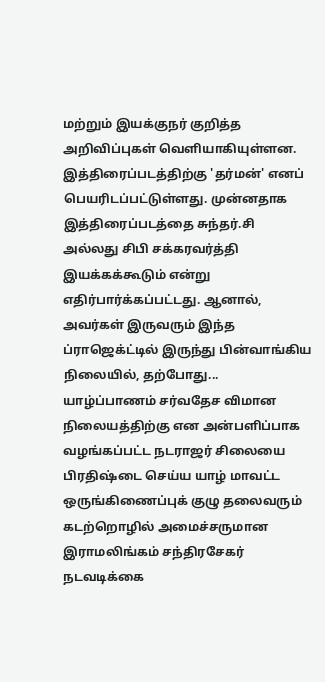மற்றும் இயக்குநர் குறித்த அறிவிப்புகள் வெளியாகியுள்ளன. இத்திரைப்படத்திற்கு 'தர்மன்' எனப் பெயரிடப்பட்டுள்ளது. முன்னதாக இத்திரைப்படத்தை சுந்தர்.சி அல்லது சிபி சக்கரவர்த்தி இயக்கக்கூடும் என்று எதிர்பார்க்கப்பட்டது. ஆனால், அவர்கள் இருவரும் இந்த ப்ராஜெக்ட்டில் இருந்து பின்வாங்கிய நிலையில், தற்போது...
யாழ்ப்பாணம் சர்வதேச விமான நிலையத்திற்கு என அன்பளிப்பாக வழங்கப்பட்ட நடராஜர் சிலையை பிரதிஷ்டை செய்ய யாழ் மாவட்ட ஒருங்கிணைப்புக் குழு தலைவரும் கடற்றொழில் அமைச்சருமான இராமலிங்கம் சந்திரசேகர் நடவடிக்கை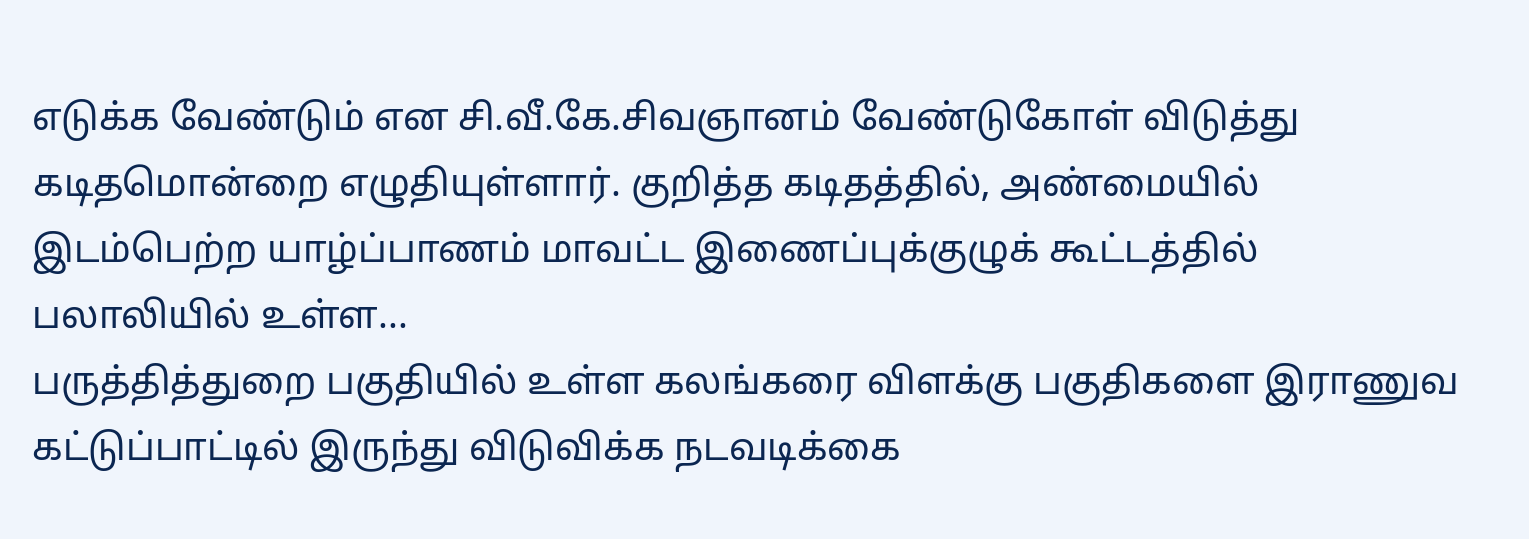எடுக்க வேண்டும் என சி.வீ.கே.சிவஞானம் வேண்டுகோள் விடுத்து கடிதமொன்றை எழுதியுள்ளார். குறித்த கடிதத்தில், அண்மையில் இடம்பெற்ற யாழ்ப்பாணம் மாவட்ட இணைப்புக்குழுக் கூட்டத்தில் பலாலியில் உள்ள...
பருத்தித்துறை பகுதியில் உள்ள கலங்கரை விளக்கு பகுதிகளை இராணுவ கட்டுப்பாட்டில் இருந்து விடுவிக்க நடவடிக்கை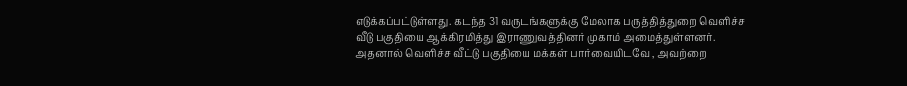எடுக்கப்பட்டுள்ளது. கடந்த 31 வருடங்களுக்கு மேலாக பருத்தித்துறை வெளிச்ச வீடு பகுதியை ஆக்கிரமித்து இராணுவத்தினர் முகாம் அமைத்துள்ளனர். அதனால் வெளிச்ச வீட்டு பகுதியை மக்கள் பார்வையிடவே , அவற்றை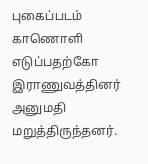புகைப்படம் காணொளி எடுப்பதற்கோ இராணுவத்தினர் அனுமதி மறுத்திருந்தனர்.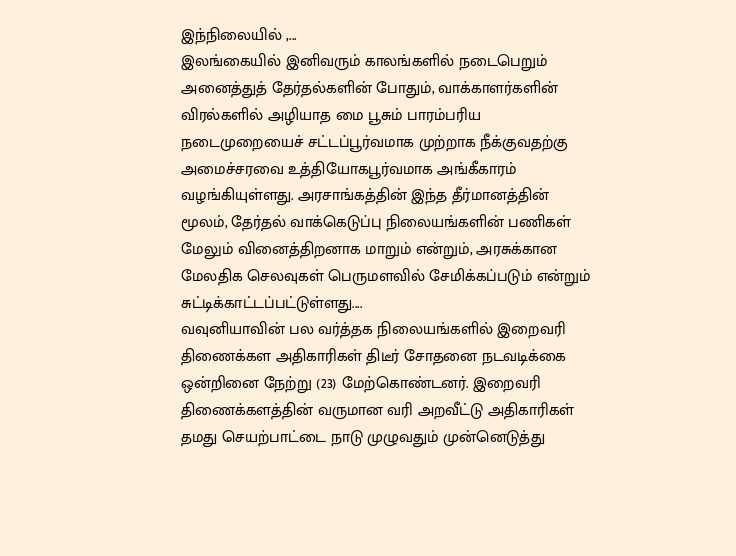இந்நிலையில் ,...
இலங்கையில் இனிவரும் காலங்களில் நடைபெறும் அனைத்துத் தேர்தல்களின் போதும், வாக்காளர்களின் விரல்களில் அழியாத மை பூசும் பாரம்பரிய நடைமுறையைச் சட்டப்பூர்வமாக முற்றாக நீக்குவதற்கு அமைச்சரவை உத்தியோகபூர்வமாக அங்கீகாரம் வழங்கியுள்ளது. அரசாங்கத்தின் இந்த தீர்மானத்தின் மூலம், தேர்தல் வாக்கெடுப்பு நிலையங்களின் பணிகள் மேலும் வினைத்திறனாக மாறும் என்றும், அரசுக்கான மேலதிக செலவுகள் பெருமளவில் சேமிக்கப்படும் என்றும் சுட்டிக்காட்டப்பட்டுள்ளது....
வவுனியாவின் பல வர்த்தக நிலையங்களில் இறைவரி திணைக்கள அதிகாரிகள் திடீர் சோதனை நடவடிக்கை ஒன்றினை நேற்று (23) மேற்கொண்டனர். இறைவரி திணைக்களத்தின் வருமான வரி அறவீட்டு அதிகாரிகள் தமது செயற்பாட்டை நாடு முழுவதும் முன்னெடுத்து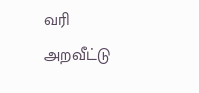வரி அறவீட்டு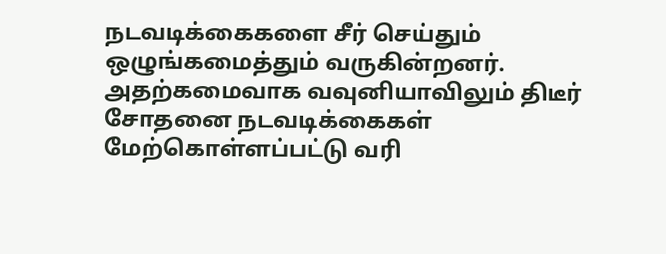நடவடிக்கைகளை சீர் செய்தும் ஒழுங்கமைத்தும் வருகின்றனர். அதற்கமைவாக வவுனியாவிலும் திடீர் சோதனை நடவடிக்கைகள் மேற்கொள்ளப்பட்டு வரி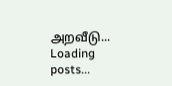அறவீடு...
Loading posts...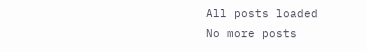All posts loaded
No more posts